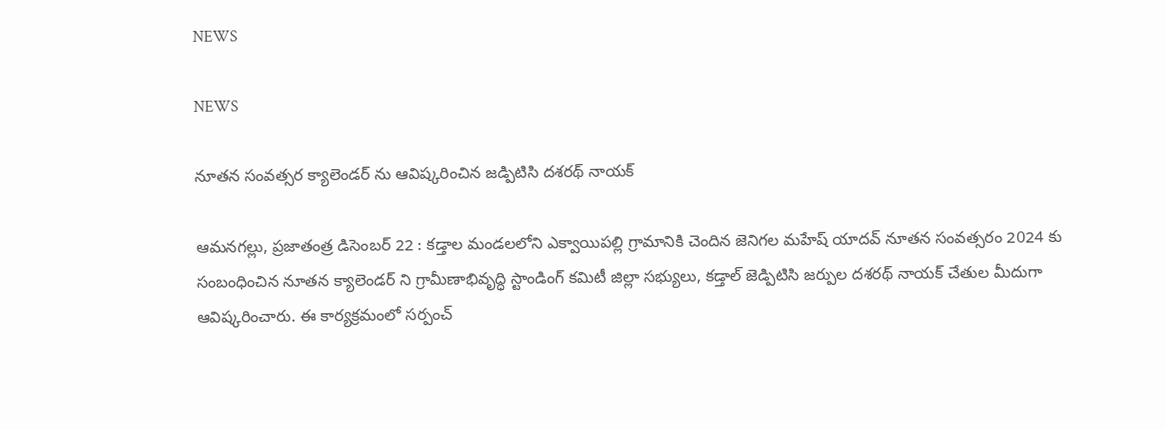NEWS

NEWS

నూతన సంవత్సర క్యాలెండర్ ను ఆవిష్కరించిన జడ్పిటిసి దశరథ్ నాయక్

ఆమనగల్లు, ప్రజాతంత్ర డిసెంబర్ 22 : కడ్తాల మండలలోని ఎక్వాయిపల్లి గ్రామానికి చెందిన జెనిగల మహేష్ యాదవ్ నూతన సంవత్సరం 2024 కు సంబంధించిన నూతన క్యాలెండర్ ని గ్రామీణాభివృద్ధి స్టాండింగ్ కమిటీ జిల్లా సభ్యులు, కడ్తాల్ జెడ్పిటిసి జర్పుల దశరథ్ నాయక్ చేతుల మీదుగా ఆవిష్కరించారు. ఈ కార్యక్రమంలో సర్పంచ్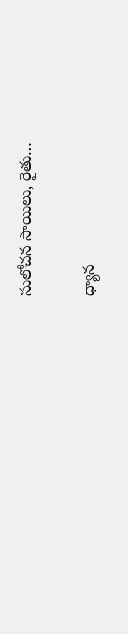సులోచన సాయిలు, రైతు…

ధ్యాన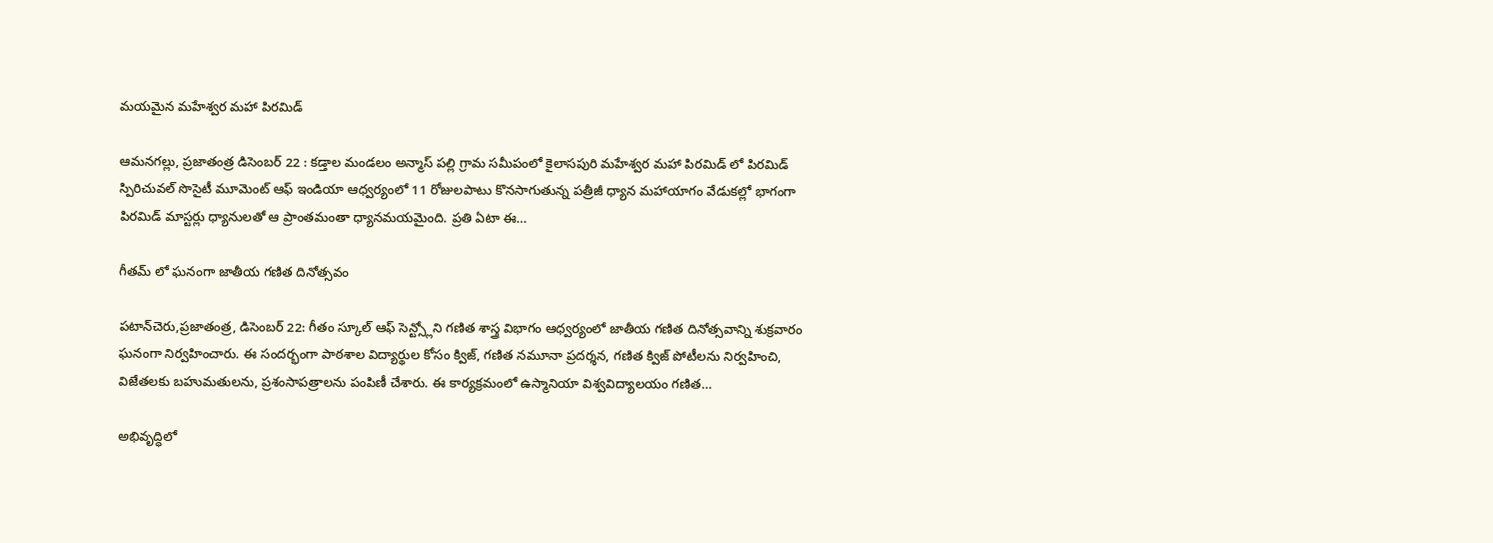మయమైన మహేశ్వర మహా పిరమిడ్

ఆమనగల్లు, ప్రజాతంత్ర డిసెంబర్ 22 : కడ్తాల మండలం అన్మాస్ పల్లి గ్రామ సమీపంలో కైలాసపురి మహేశ్వర మహా పిరమిడ్ లో పిరమిడ్ స్పిరిచువల్ సొసైటీ మూమెంట్ ఆఫ్ ఇండియా ఆధ్వర్యంలో 11 రోజులపాటు కొనసాగుతున్న పత్రీజీ ధ్యాన మహాయాగం వేడుకల్లో భాగంగా పిరమిడ్ మాస్టర్లు ధ్యానులతో ఆ ప్రాంతమంతా ధ్యానమయమైంది. ప్రతి ఏటా ఈ…

గీతమ్ లో ఘనంగా జాతీయ గణిత దినోత్సవం

పటాన్‌చెరు,ప్రజాతంత్ర, డిసెంబర్ 22: గీతం స్కూల్ ఆఫ్ సెన్ట్స్లోని గణిత శాస్త్ర విభాగం ఆధ్వర్యంలో జాతీయ గణిత దినోత్సవాన్ని శుక్రవారం ఘనంగా నిర్వహించారు. ఈ సందర్భంగా పాఠశాల విద్యార్థుల కోసం క్విజ్, గణిత నమూనా ప్రదర్శన, గణిత క్విజ్ పోటీలను నిర్వహించి, విజేతలకు బహుమతులను, ప్రశంసాపత్రాలను పంపిణీ చేశారు. ఈ కార్యక్రమంలో ఉస్మానియా విశ్వవిద్యాలయం గణిత…

అభివృద్ధిలో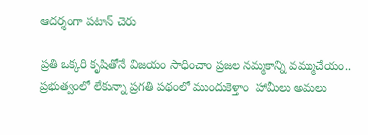ఆదర్శంగా పటాన్ చెరు

ప్రతి ఒక్కరి కృషితోనే విజయం సాధించాం ప్రజల నమ్మకాన్ని వమ్ముచేయం.. ప్రభుత్వంలో లేకున్నా ప్రగతి పథంలో ముందుకెళ్తాం  హామీలు అమలు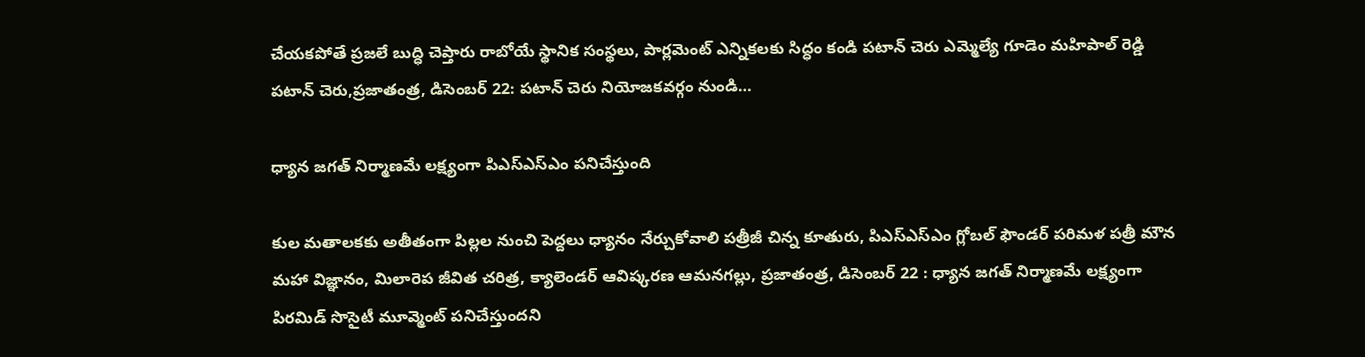చేయకపోతే ప్రజలే బుద్ధి చెప్తారు రాబోయే స్థానిక సంస్థలు, పార్లమెంట్ ఎన్నికలకు సిద్ధం కండి పటాన్ చెరు ఎమ్మెల్యే గూడెం మహిపాల్ రెడ్డి పటాన్ చెరు,ప్రజాతంత్ర, డిసెంబర్ 22: పటాన్ చెరు నియోజకవర్గం నుండి…

ధ్యాన జగత్ నిర్మాణమే లక్ష్యంగా పిఎస్ఎస్ఎం పనిచేస్తుంది

కుల మతాలకకు అతీతంగా పిల్లల నుంచి పెద్దలు ధ్యానం నేర్చుకోవాలి పత్రీజీ చిన్న కూతురు, పిఎస్ఎస్ఎం గ్లోబల్ ఫౌండర్ పరిమళ పత్రీ మౌన మహా విజ్ఞానం, మిలారెప జీవిత చరిత్ర, క్యాలెండర్ ఆవిష్కరణ ఆమనగల్లు, ప్రజాతంత్ర, డిసెంబర్ 22 : ధ్యాన జగత్ నిర్మాణమే లక్ష్యంగా పిరమిడ్ సొసైటీ మూవ్మెంట్ పనిచేస్తుందని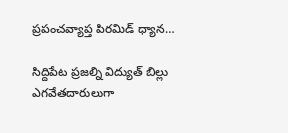ప్రపంచవ్యాప్త పిరమిడ్ ధ్యాన…

సిద్దిపేట ప్రజల్ని విద్యుత్ బిల్లు ఎగవేతదారులుగా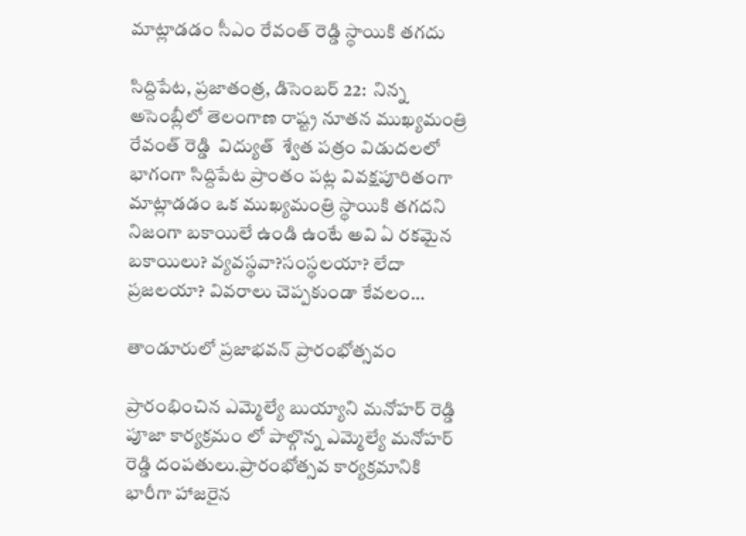మాట్లాడడం సీఎం రేవంత్ రెడ్డి స్థాయికి తగదు

సిద్దిపేట, ప్రజాతంత్ర, డిసెంబర్ 22:  నిన్న అసెంబ్లీలో తెలంగాణ రాష్ట్ర నూతన ముఖ్యమంత్రి రేవంత్ రెడ్డి  విద్యుత్  శ్వేత పత్రం విడుదలలో  భాగంగా సిద్దిపేట ప్రాంతం పట్ల వివక్షపూరితంగా మాట్లాడడం ఒక ముఖ్యమంత్రి స్థాయికి తగదని నిజంగా బకాయిలే ఉండి ఉంటే అవి ఏ రకమైన బకాయిలు? వ్యవస్థవా?సంస్థలయా? లేదా ప్రజలయా? వివరాలు చెప్పకుండా కేవలం…

తాండూరులో ప్రజాభవన్ ప్రారంభోత్సవం

ప్రారంభించిన ఎమ్మెల్యే బుయ్యాని మనోహర్ రెడ్డి  పూజా కార్యక్రమం లో పాల్గొన్న ఎమ్మెల్యే మనోహర్ రెడ్డి దంపతులు.ప్రారంభోత్సవ కార్యక్రమానికి భారీగా హాజరైన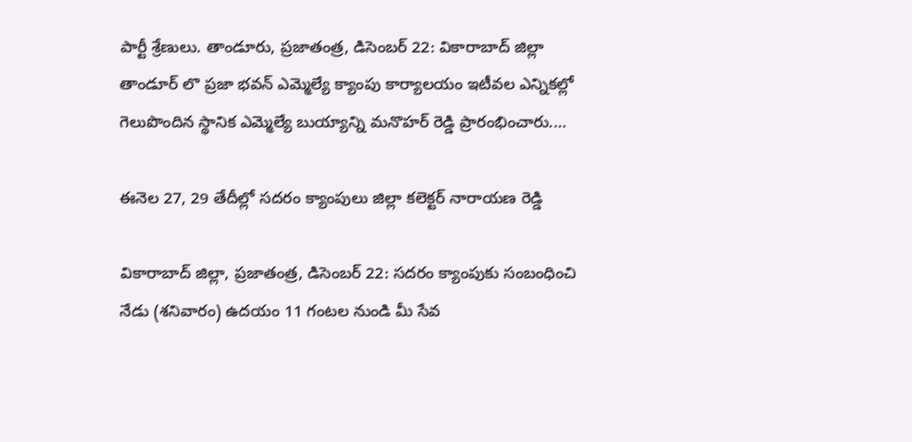పార్టీ శ్రేణులు. తాండూరు, ప్రజాతంత్ర, డిసెంబర్ 22: వికారాబాద్ జిల్లా తాండూర్ లొ ప్రజా భవన్ ఎమ్మెల్యే క్యాంపు కార్యాలయం ఇటీవల ఎన్నికల్లో గెలుపొందిన స్థానిక ఎమ్మెల్యే బుయ్యాన్ని మనొహర్ రెడ్డి ప్రారంభించారు.…

ఈనెల 27, 29 తేదీల్లో సదరం క్యాంపులు జిల్లా కలెక్టర్ నారాయణ రెడ్డి

వికారాబాద్ జిల్లా, ప్రజాతంత్ర, డిసెంబర్ 22: సదరం క్యాంపుకు సంబంధించి నేడు (శనివారం) ఉదయం 11 గంటల నుండి మీ సేవ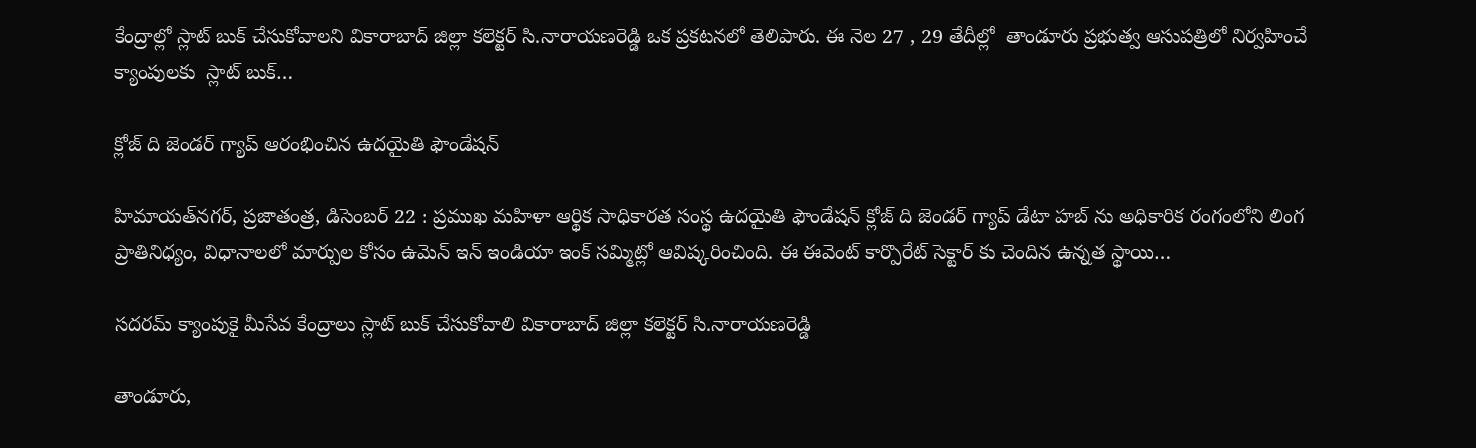కేంద్రాల్లో స్లాట్ బుక్ చేసుకోవాలని వికారాబాద్ జిల్లా కలెక్టర్ సి.నారాయణరెడ్డి ఒక ప్రకటనలో తెలిపారు. ఈ నెల 27 , 29 తేదీల్లో  తాండూరు ప్రభుత్వ ఆసుపత్రిలో నిర్వహించే క్యాంపులకు  స్లాట్ బుక్…

క్లోజ్ ది జెండర్ గ్యాప్ ఆరంభించిన ఉదయైతి ఫౌండేషన్

హిమాయత్‌నగర్‌, ప్రజాతంత్ర, డిసెంబర్ 22 : ప్రముఖ మహిళా ఆర్థిక సాధికారత సంస్థ ఉదయైతి ఫౌండేషన్ క్లోజ్ ది జెండర్ గ్యాప్ డేటా హబ్ ను అధికారిక రంగంలోని లింగ ప్రాతినిధ్యం, విధానాలలో మార్పుల కోసం ఉమెన్ ఇన్ ఇండియా ఇంక్ సమ్మిట్లో ఆవిష్కరించింది. ఈ ఈవెంట్ కార్పొరేట్ సెక్టార్ కు చెందిన ఉన్నత స్థాయి…

సదరమ్ క్యాంపుకై మీసేవ కేంద్రాలు స్లాట్ బుక్ చేసుకోవాలి వికారాబాద్ జిల్లా కలెక్టర్ సి.నారాయణరెడ్డి

తాండూరు,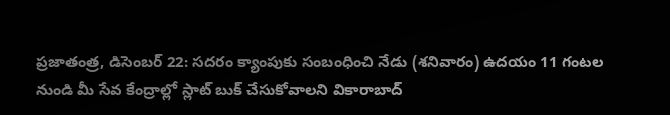ప్రజాతంత్ర, డిసెంబర్ 22: సదరం క్యాంపుకు సంబంధించి నేడు (శనివారం) ఉదయం 11 గంటల నుండి మీ సేవ కేంద్రాల్లో స్లాట్ బుక్ చేసుకోవాలని వికారాబాద్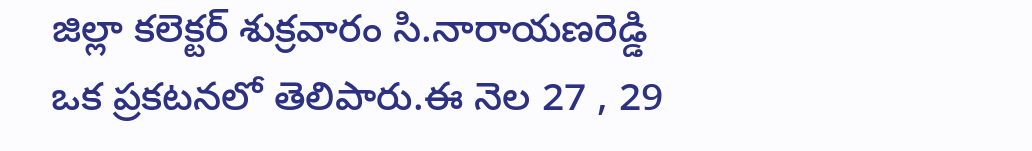జిల్లా కలెక్టర్ శుక్రవారం సి.నారాయణరెడ్డి ఒక ప్రకటనలో తెలిపారు.ఈ నెల 27 , 29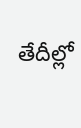తేదీల్లో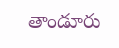తాండూరు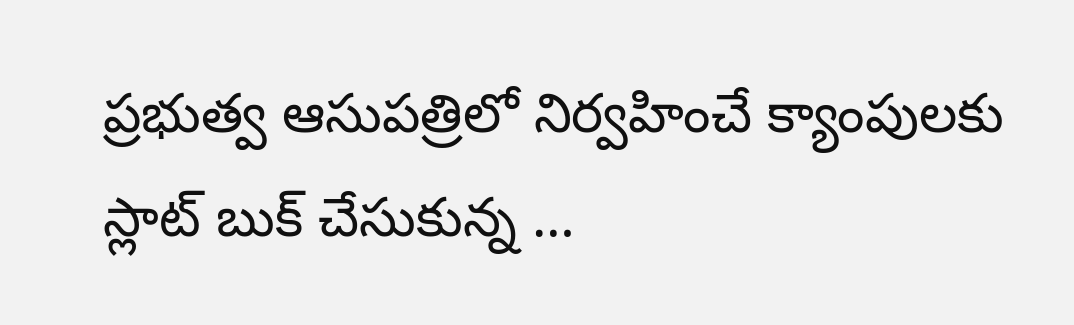ప్రభుత్వ ఆసుపత్రిలో నిర్వహించే క్యాంపులకు  స్లాట్ బుక్ చేసుకున్న …